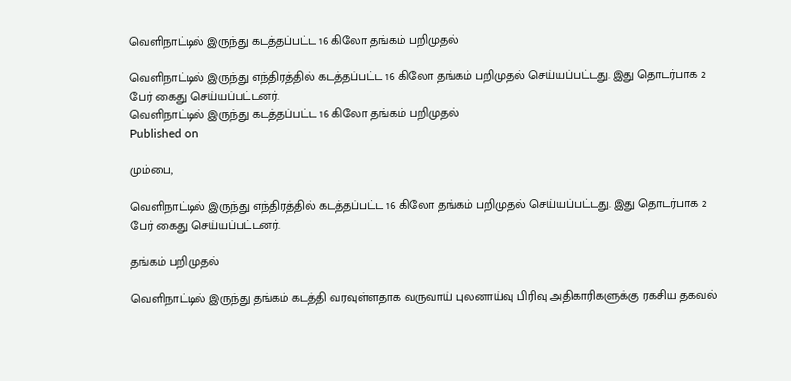வெளிநாட்டில் இருந்து கடத்தப்பட்ட 16 கிலோ தங்கம் பறிமுதல்

வெளிநாட்டில் இருந்து எந்திரத்தில் கடத்தப்பட்ட 16 கிலோ தங்கம் பறிமுதல் செய்யப்பட்டது. இது தொடர்பாக 2 பேர் கைது செய்யப்பட்டனர்.
வெளிநாட்டில் இருந்து கடத்தப்பட்ட 16 கிலோ தங்கம் பறிமுதல்
Published on

மும்பை,

வெளிநாட்டில் இருந்து எந்திரத்தில் கடத்தப்பட்ட 16 கிலோ தங்கம் பறிமுதல் செய்யப்பட்டது. இது தொடர்பாக 2 பேர் கைது செய்யப்பட்டனர்.

தங்கம் பறிமுதல்

வெளிநாட்டில் இருந்து தங்கம் கடத்தி வரவுள்ளதாக வருவாய் புலனாய்வு பிரிவு அதிகாரிகளுக்கு ரகசிய தகவல்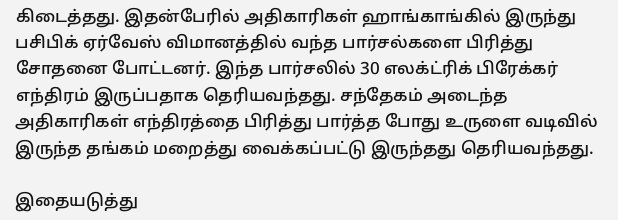கிடைத்தது. இதன்பேரில் அதிகாரிகள் ஹாங்காங்கில் இருந்து பசிபிக் ஏர்வேஸ் விமானத்தில் வந்த பார்சல்களை பிரித்து சோதனை போட்டனர். இந்த பார்சலில் 30 எலக்ட்ரிக் பிரேக்கர் எந்திரம் இருப்பதாக தெரியவந்தது. சந்தேகம் அடைந்த அதிகாரிகள் எந்திரத்தை பிரித்து பார்த்த போது உருளை வடிவில் இருந்த தங்கம் மறைத்து வைக்கப்பட்டு இருந்தது தெரியவந்தது.

இதையடுத்து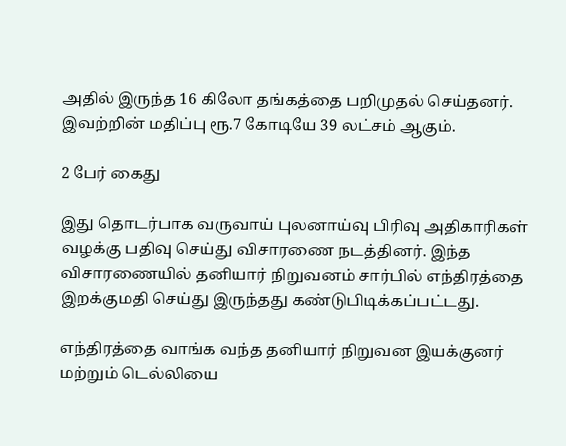அதில் இருந்த 16 கிலோ தங்கத்தை பறிமுதல் செய்தனர். இவற்றின் மதிப்பு ரூ.7 கோடியே 39 லட்சம் ஆகும்.

2 பேர் கைது

இது தொடர்பாக வருவாய் புலனாய்வு பிரிவு அதிகாரிகள் வழக்கு பதிவு செய்து விசாரணை நடத்தினர். இந்த விசாரணையில் தனியார் நிறுவனம் சார்பில் எந்திரத்தை இறக்குமதி செய்து இருந்தது கண்டுபிடிக்கப்பட்டது.

எந்திரத்தை வாங்க வந்த தனியார் நிறுவன இயக்குனர் மற்றும் டெல்லியை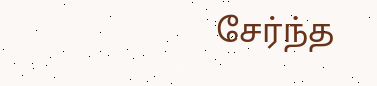சேர்ந்த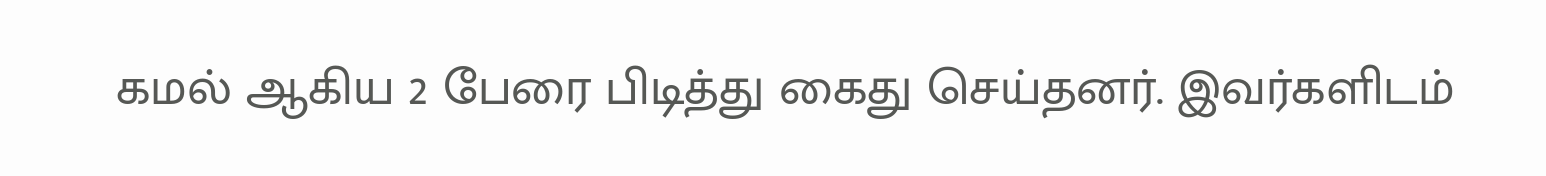கமல் ஆகிய 2 பேரை பிடித்து கைது செய்தனர். இவர்களிடம்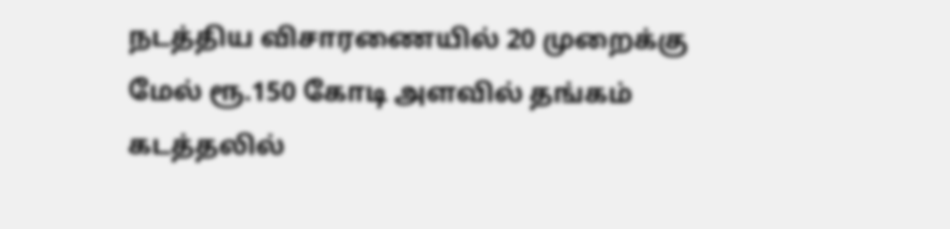நடத்திய விசாரணையில் 20 முறைக்கு மேல் ரூ.150 கோடி அளவில் தங்கம் கடத்தலில்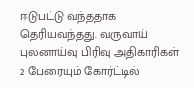ஈடுபட்டு வந்ததாக தெரியவந்தது. வருவாய் புலனாய்வு பிரிவு அதிகாரிகள் 2 பேரையும் கோர்ட்டில்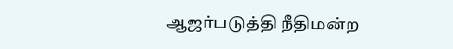ஆஜர்படுத்தி நீதிமன்ற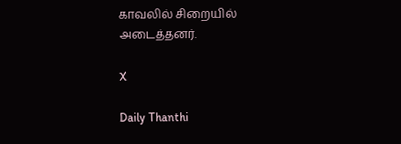காவலில் சிறையில் அடைத்தனர்.

X

Daily Thanthi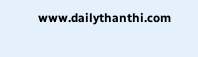www.dailythanthi.com